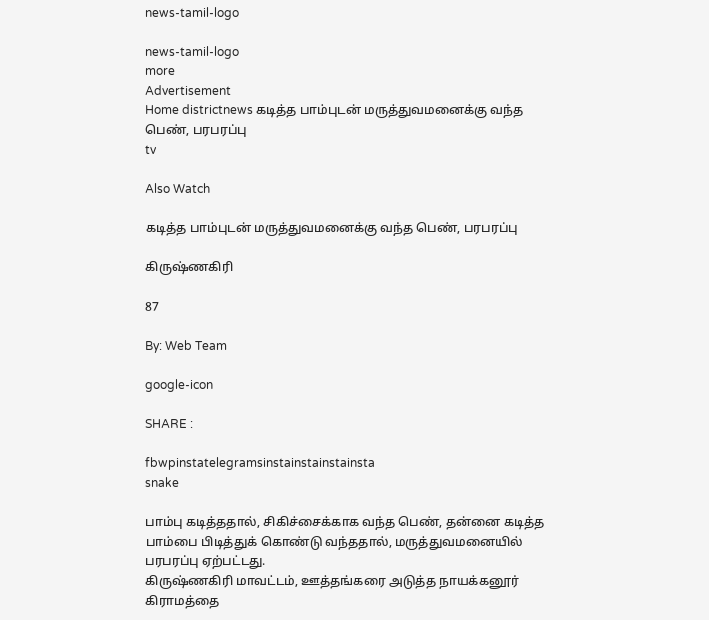news-tamil-logo

news-tamil-logo
more
Advertisement
Home districtnews கடித்த பாம்புடன் மருத்துவமனைக்கு வந்த பெண், பரபரப்பு
tv

Also Watch

கடித்த பாம்புடன் மருத்துவமனைக்கு வந்த பெண், பரபரப்பு

கிருஷ்ணகிரி

87

By: Web Team

google-icon

SHARE :

fbwpinstatelegramsinstainstainstainsta
snake

பாம்பு கடித்ததால், சிகிச்சைக்காக வந்த பெண், தன்னை கடித்த பாம்பை பிடித்துக் கொண்டு வந்ததால், மருத்துவமனையில் பரபரப்பு ஏற்பட்டது.
கிருஷ்ணகிரி மாவட்டம், ஊத்தங்கரை அடுத்த நாயக்கனூர் கிராமத்தை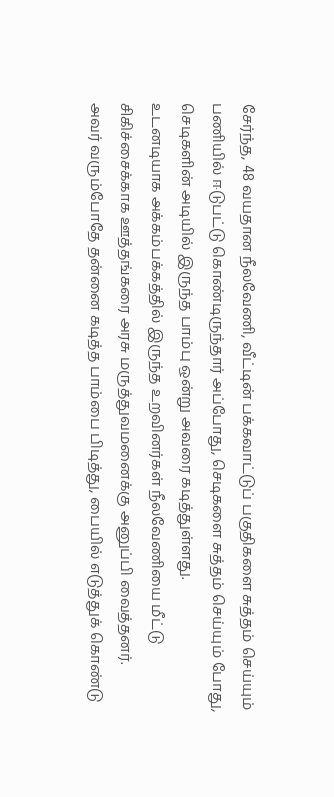சேர்ந்த, 48 வயதான நீலவேணி, வீட்டின் பக்கவாட்டுப் பகுதிகளை சுத்தம் செய்யும் பணியில் ஈடுபட்டு கொண்டிருந்தார் அப்போது, செடிகளை சுத்தம் செய்யும் போது, செடிகளின் அடியில் இருந்த பாம்பு ஒன்று அவரை கடித்துள்ளது.
உடனடியாக அக்கம்பக்கத்தில் இருந்த உறவினர்கள் நீலவேணியை மீட்டு சிகிச்சைக்காக ஊத்தங்கரை அரசு மருத்துவமனைக்கு அனுப்பி வைத்தனர்.
அவர் வரும்போதே தன்னை கடித்த பாம்பை பிடித்து, பையில் எடுத்துக் கொண்டு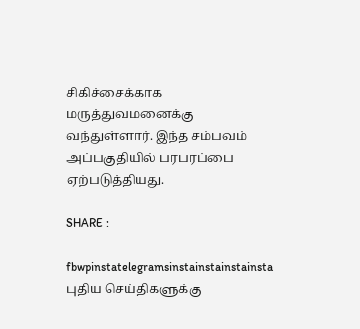சிகிச்சைக்காக மருத்துவமனைக்கு வந்துள்ளார். இந்த சம்பவம் அப்பகுதியில் பரபரப்பை ஏற்படுத்தியது.

SHARE :

fbwpinstatelegramsinstainstainstainsta
புதிய செய்திகளுக்கு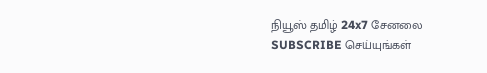நியூஸ் தமிழ் 24x7 சேனலை SUBSCRIBE செய்யுங்கள்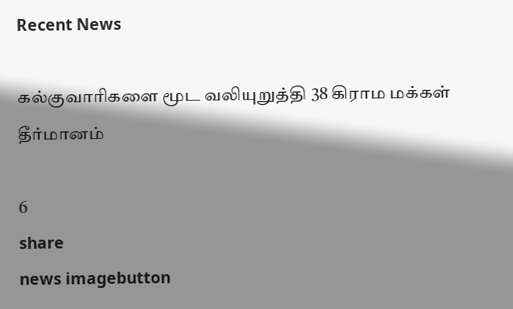Recent News

கல்குவாரிகளை மூட வலியுறுத்தி 38 கிராம மக்கள் தீர்மானம்

6
share
news imagebutton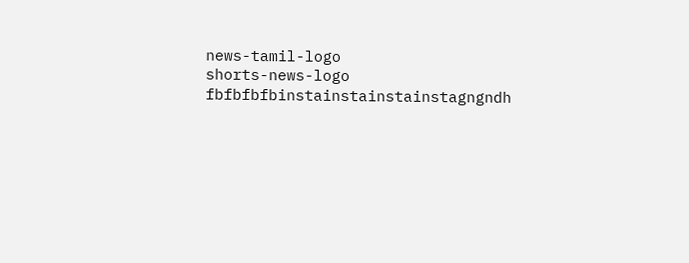news-tamil-logo
shorts-news-logo
fbfbfbfbinstainstainstainstagngndh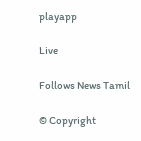playapp

Live

Follows News Tamil

© Copyright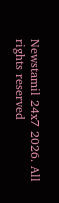Newstamil 24x7 2026. All rights reserved